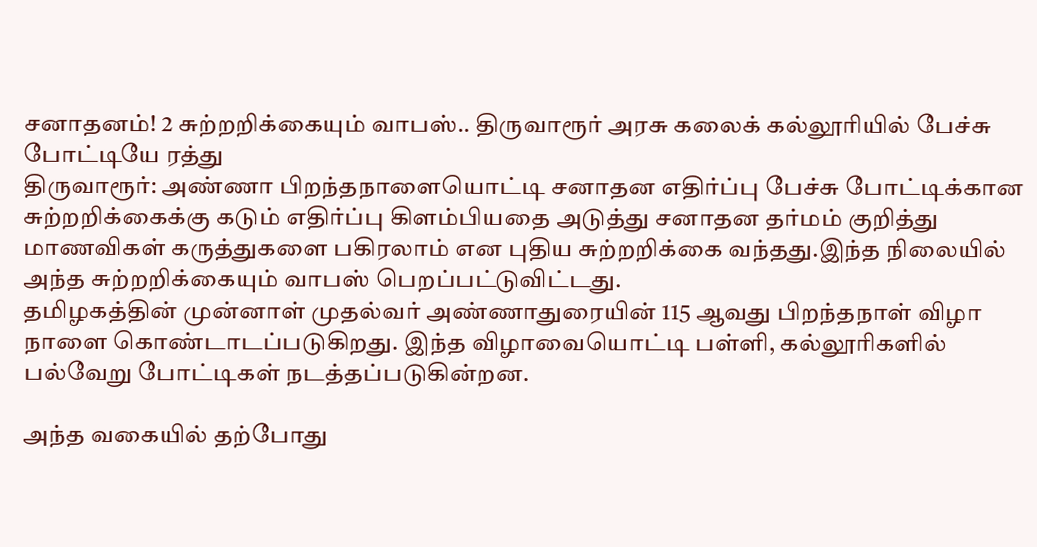சனாதனம்! 2 சுற்றறிக்கையும் வாபஸ்.. திருவாரூர் அரசு கலைக் கல்லூரியில் பேச்சு போட்டியே ரத்து
திருவாரூர்: அண்ணா பிறந்தநாளையொட்டி சனாதன எதிர்ப்பு பேச்சு போட்டிக்கான சுற்றறிக்கைக்கு கடும் எதிர்ப்பு கிளம்பியதை அடுத்து சனாதன தர்மம் குறித்து மாணவிகள் கருத்துகளை பகிரலாம் என புதிய சுற்றறிக்கை வந்தது.இந்த நிலையில் அந்த சுற்றறிக்கையும் வாபஸ் பெறப்பட்டுவிட்டது.
தமிழகத்தின் முன்னாள் முதல்வர் அண்ணாதுரையின் 115 ஆவது பிறந்தநாள் விழா நாளை கொண்டாடப்படுகிறது. இந்த விழாவையொட்டி பள்ளி, கல்லூரிகளில் பல்வேறு போட்டிகள் நடத்தப்படுகின்றன.

அந்த வகையில் தற்போது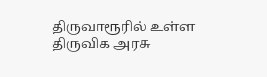திருவாரூரில் உள்ள திருவிக அரசு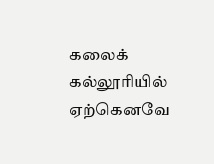கலைக் கல்லூரியில் ஏற்கெனவே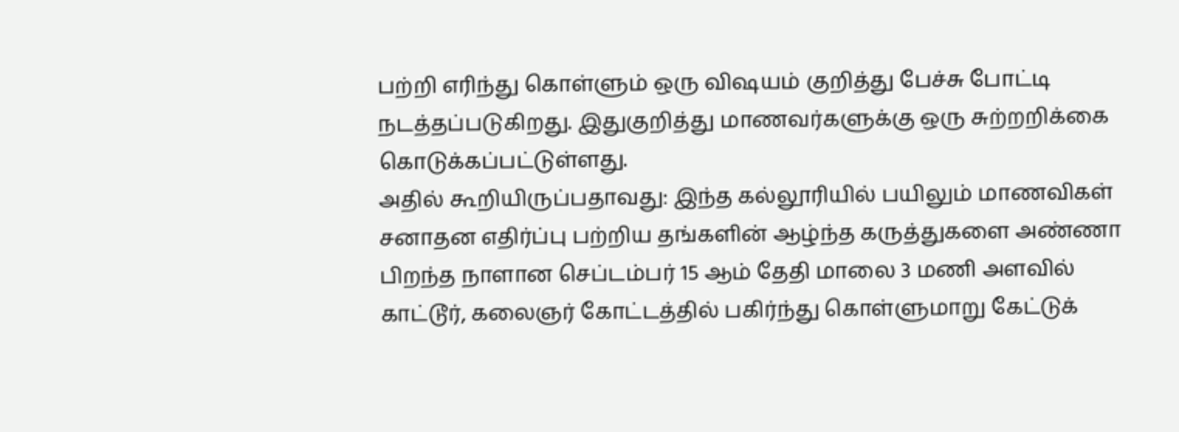பற்றி எரிந்து கொள்ளும் ஒரு விஷயம் குறித்து பேச்சு போட்டி நடத்தப்படுகிறது. இதுகுறித்து மாணவர்களுக்கு ஒரு சுற்றறிக்கை கொடுக்கப்பட்டுள்ளது.
அதில் கூறியிருப்பதாவது: இந்த கல்லூரியில் பயிலும் மாணவிகள் சனாதன எதிர்ப்பு பற்றிய தங்களின் ஆழ்ந்த கருத்துகளை அண்ணா பிறந்த நாளான செப்டம்பர் 15 ஆம் தேதி மாலை 3 மணி அளவில் காட்டூர், கலைஞர் கோட்டத்தில் பகிர்ந்து கொள்ளுமாறு கேட்டுக்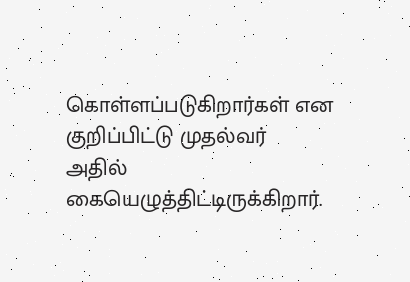கொள்ளப்படுகிறார்கள் என குறிப்பிட்டு முதல்வர் அதில் கையெழுத்திட்டிருக்கிறார்.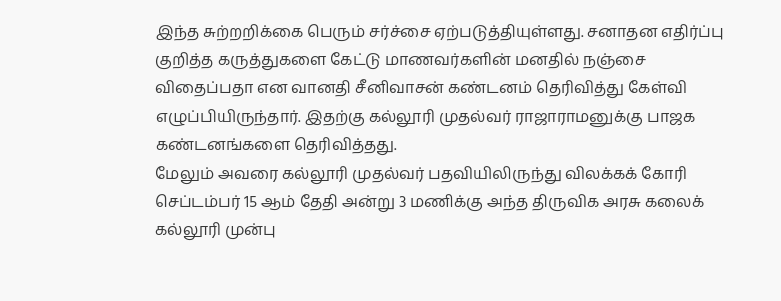இந்த சுற்றறிக்கை பெரும் சர்ச்சை ஏற்படுத்தியுள்ளது. சனாதன எதிர்ப்பு குறித்த கருத்துகளை கேட்டு மாணவர்களின் மனதில் நஞ்சை விதைப்பதா என வானதி சீனிவாசன் கண்டனம் தெரிவித்து கேள்வி எழுப்பியிருந்தார். இதற்கு கல்லூரி முதல்வர் ராஜாராமனுக்கு பாஜக கண்டனங்களை தெரிவித்தது.
மேலும் அவரை கல்லூரி முதல்வர் பதவியிலிருந்து விலக்கக் கோரி செப்டம்பர் 15 ஆம் தேதி அன்று 3 மணிக்கு அந்த திருவிக அரசு கலைக் கல்லூரி முன்பு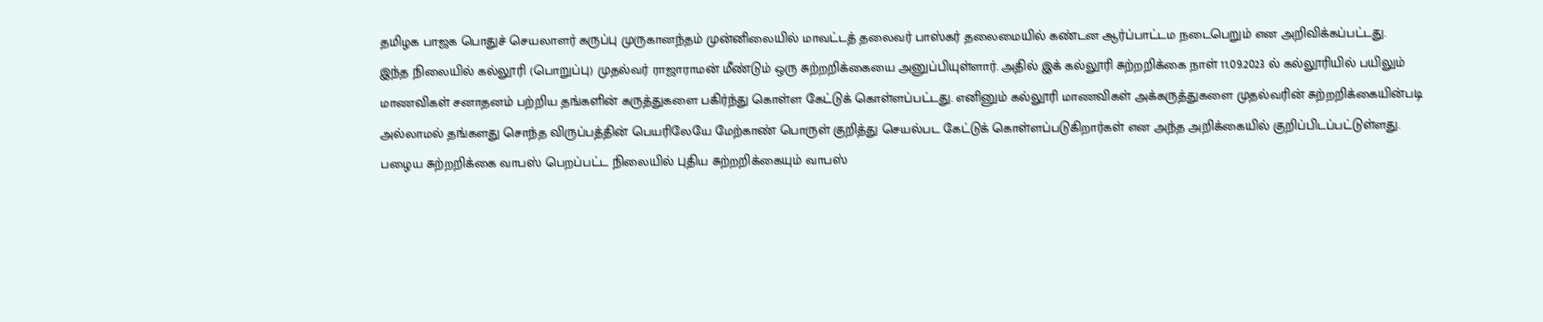தமிழக பாஜக பொதுச் செயலாளர் கருப்பு முருகானந்தம் முன்னிலையில் மாவட்டத் தலைவர் பாஸ்கர் தலைமையில் கண்டன ஆர்ப்பாட்டம நடைபெறும் என அறிவிக்கப்பட்டது.
இந்த நிலையில் கல்லூரி (பொறுப்பு) முதல்வர் ராஜாராமன் மீண்டும் ஒரு சுற்றறிக்கையை அனுப்பியுள்ளார். அதில் இக் கல்லூரி சுற்றறிக்கை நாள் 11.09.2023 ல் கல்லூரியில் பயிலும் மாணவிகள் சனாதனம் பற்றிய தங்களின் கருத்துகளை பகிர்ந்து கொள்ள கேட்டுக் கொள்ளப்பட்டது. எனினும் கல்லூரி மாணவிகள் அக்கருத்துகளை முதல்வரின் சுற்றறிக்கையின்படி அல்லாமல் தங்களது சொந்த விருப்பத்தின் பெயரிலேயே மேற்காண் பொருள் குறித்து செயல்பட கேட்டுக் கொள்ளப்படுகிறார்கள் என அந்த அறிக்கையில் குறிப்பிடப்பட்டுள்ளது.
பழைய சுற்றறிக்கை வாபஸ் பெறப்பட்ட நிலையில் புதிய சுற்றறிக்கையும் வாபஸ்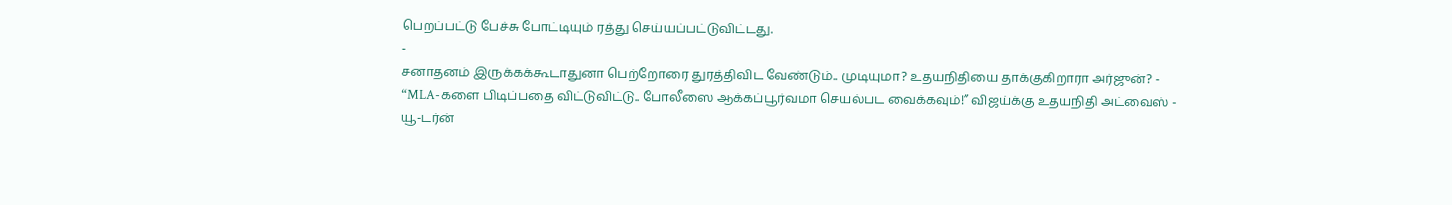பெறப்பட்டு பேச்சு போட்டியும் ரத்து செய்யப்பட்டுவிட்டது.
-
சனாதனம் இருக்கக்கூடாதுனா பெற்றோரை துரத்திவிட வேண்டும்.. முடியுமா? உதயநிதியை தாக்குகிறாரா அர்ஜுன்? -
“MLA-களை பிடிப்பதை விட்டுவிட்டு.. போலீஸை ஆக்கப்பூர்வமா செயல்பட வைக்கவும்!” விஜய்க்கு உதயநிதி அட்வைஸ் -
யூ-டர்ன்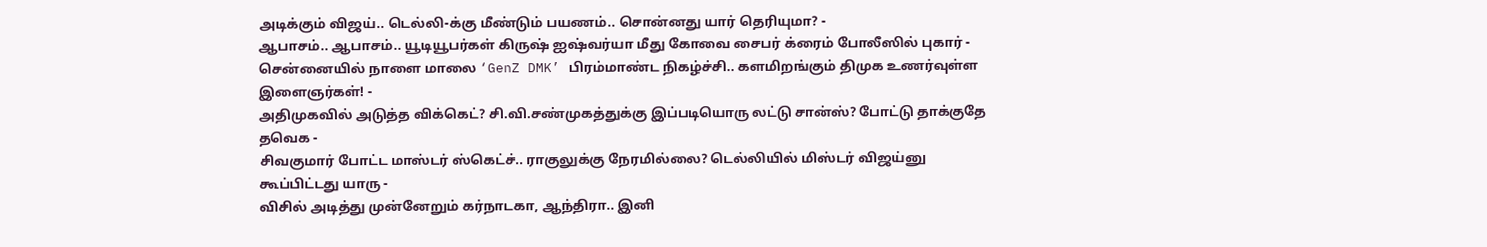அடிக்கும் விஜய்.. டெல்லி-க்கு மீண்டும் பயணம்.. சொன்னது யார் தெரியுமா? -
ஆபாசம்.. ஆபாசம்.. யூடியூபர்கள் கிருஷ் ஐஷ்வர்யா மீது கோவை சைபர் க்ரைம் போலீஸில் புகார் -
சென்னையில் நாளை மாலை ‘GenZ DMK’ பிரம்மாண்ட நிகழ்ச்சி.. களமிறங்கும் திமுக உணர்வுள்ள இளைஞர்கள்! -
அதிமுகவில் அடுத்த விக்கெட்? சி.வி.சண்முகத்துக்கு இப்படியொரு லட்டு சான்ஸ்? போட்டு தாக்குதே தவெக -
சிவகுமார் போட்ட மாஸ்டர் ஸ்கெட்ச்.. ராகுலுக்கு நேரமில்லை? டெல்லியில் மிஸ்டர் விஜய்னு கூப்பிட்டது யாரு -
விசில் அடித்து முன்னேறும் கர்நாடகா, ஆந்திரா.. இனி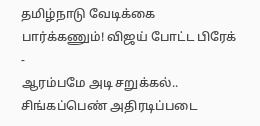தமிழ்நாடு வேடிக்கை பார்க்கணும்! விஜய் போட்ட பிரேக் -
ஆரம்பமே அடி சறுக்கல்.. சிங்கப்பெண் அதிரடிப்படை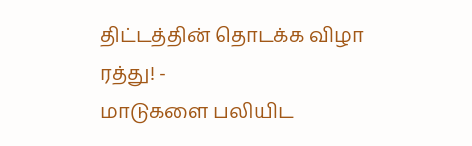திட்டத்தின் தொடக்க விழா ரத்து! -
மாடுகளை பலியிட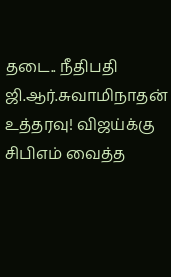தடை.. நீதிபதி ஜி.ஆர்.சுவாமிநாதன் உத்தரவு! விஜய்க்கு சிபிஎம் வைத்த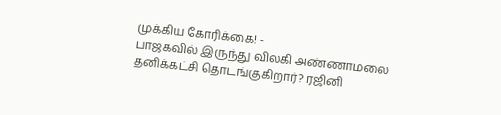முக்கிய கோரிக்கை! -
பாஜகவில் இருந்து விலகி அண்ணாமலை தனிக்கட்சி தொடங்குகிறார்? ரஜினி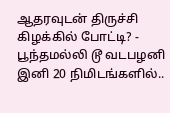ஆதரவுடன் திருச்சி கிழக்கில் போட்டி? -
பூந்தமல்லி டூ வடபழனி இனி 20 நிமிடங்களில்..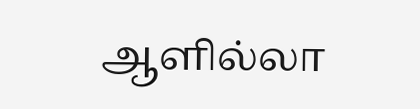ஆளில்லா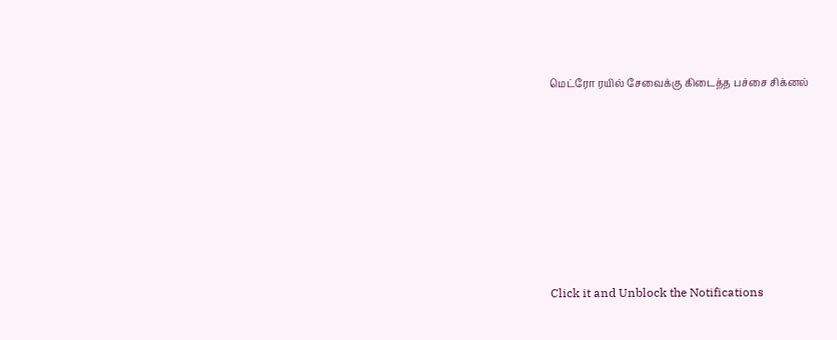மெட்ரோ ரயில் சேவைக்கு கிடைத்த பச்சை சிக்னல்












Click it and Unblock the Notifications